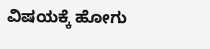ವಿಷಯಕ್ಕೆ ಹೋಗು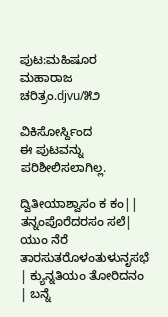ಪುಟ:ಮಹಿಷೂರ ಮಹಾರಾಜ ಚರಿತ್ರಂ.djvu/೫೨

ವಿಕಿಸೋರ್ಸ್ದಿಂದ
ಈ ಪುಟವನ್ನು ಪರಿಶೀಲಿಸಲಾಗಿಲ್ಲ.

ದ್ವಿತೀಯಾಶ್ವಾಸಂ ಕ ಕಂ|| ತನ್ನಂಪೊರೆದರಸಂ ಸಲೆ| ಯುಂ ನೆರೆ ತಾರಸುತರೊಳಂತುಳುನೃಸಭೆ | ಕ್ಯುನ್ನತಿಯಂ ತೋರಿದನಂ | ಬನ್ನೆ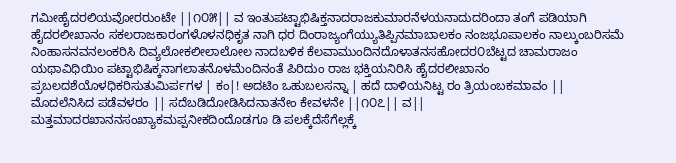ಗಮೀಹೈದರಲಿಯವೋರರುಂಟೇ ||೧೦೫|| ವ ಇಂತುಪಟ್ಟಾಭಿಷಿಕ್ತನಾದರಾಜಕುಮಾರನೆಳಯನಾದುದರಿಂದಾ ತಂಗೆ ಪಡಿಯಾಗಿ ಹೈದರಲೀಖಾನಂ ಸಕಲರಾಜಕಾರಂಗಳೊಳನಧಿಕೃತ ನಾಗಿ ಧರ ದಿಂರಾಜ್ಯಂಗೆಯ್ಯುತಿಪ್ಪಿನಮಾಬಾಲಕಂ ನಂಜಭೂಪಾಲಕಂ ನಾಲ್ಕುಂಬರಿಸಮೆ ನಿಂಹಾಸನವನಲಂಕರಿಸಿ ದಿವ್ಯಲೋಕಲೀಲಾಲೋಲ ನಾದಬಳಿಕ ಕೆಲವಾಮುಂದಿನದೊಳಾತನಸಹೋದರ೦ಬೆಟ್ಟದ ಚಾಮರಾಜಂ ಯಥಾವಿಧಿಯಿಂ ಪಟ್ಟಾಭಿಷಿಕ್ಕನಾಗಲಾತನೊಳಮೆಂದಿನಂತೆ ಪಿರಿದುಂ ರಾಜ ಭಕ್ತಿಯನಿರಿಸಿ ಹೈದರಲೀಖಾನಂ ಪ್ರಬಲದಶೆಯೊಳಧಿಕರಿಸುತುಮಿರ್ಪಗಳ | ಕಂ|! ಅದಟಿಂ ಒಹುಬಲಸನ್ನಾ | ಹದೆ ದಾಳಿಯನಿಟ್ಟ ರಂ ತ್ರಿಯಂಬಕಮಾವಂ || ಮೊದಲೆನಿಸಿದ ಪಡೆವಳರಂ || ಸದೆಬಡಿದೋಡಿಸಿದನಾತನೇಂ ಕೇವಳನೇ ||೧೦೭|| ವ|| ಮತ್ತಮಾದರಖಾನನಸಂಖ್ಯಾಕಮಪ್ಪನೀಕದಿಂದೊಡಗೂ ಡಿ ಪಲಕ್ಕೆದೆಸೆಗೆಲ್ಲಕ್ಕೆ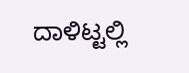ದಾಳಿಟ್ಟಲ್ಲಿ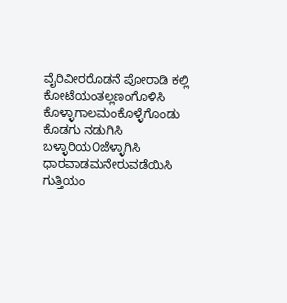ವೈರಿವೀರರೊಡನೆ ಪೋರಾಡಿ ಕಲ್ಲಿ ಕೋಟೆಯಂತಲ್ಲಣಂಗೊಳಿಸಿ ಕೊಳ್ಳಾಗಾಲಮಂಕೊಳ್ಳೆಗೊಂಡು ಕೊಡಗು ನಡುಗಿಸಿ ಬಳ್ಳಾರಿಯ೦ಜೆಳ್ಳಾಗಿಸಿ ಧಾರವಾಡಮನೇರುವಡೆಯಿಸಿ ಗುತ್ತಿಯಂ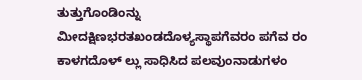ತುತ್ತುಗೊಂಡಿಂನ್ನು ಮೀದಕ್ಷಿಣಭರತಖಂಡದೊಳ್ಯಸ್ಥಾಪಗೆವರಂ ಪಗೆವ ರಂ ಕಾಳಗದೊಳ್ ಲ್ಲು ಸಾಧಿಸಿದ ಪಲವುಂನಾಡುಗಳಂ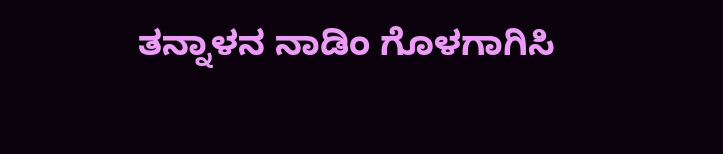ತನ್ನಾಳನ ನಾಡಿಂ ಗೊಳಗಾಗಿಸಿ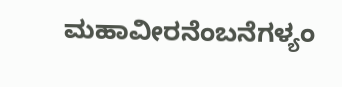ಮಹಾವೀರನೆಂಬನೆಗಳ್ಯಂ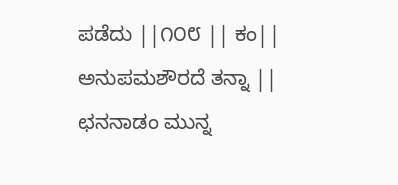ಪಡೆದು ||೧೦೮ || ಕಂ|| ಅನುಪಮಶೌರದೆ ತನ್ನಾ || ಛನನಾಡಂ ಮುನ್ನ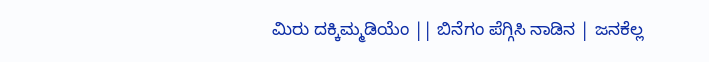ಮಿರು ದಕ್ಕಿಮ್ಮಡಿಯೆಂ || ಬಿನೆಗಂ ಪೆಗ್ಗಿಸಿ ನಾಡಿನ | ಜನಕೆಲ್ಲ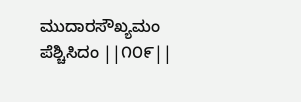ಮುದಾರಸೌಖ್ಯಮಂ ಪೆಶ್ಚಿಸಿದಂ ||೧೦೯||